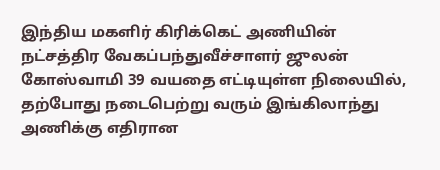இந்திய மகளிர் கிரிக்கெட் அணியின் நட்சத்திர வேகப்பந்துவீச்சாளர் ஜுலன் கோஸ்வாமி 39 வயதை எட்டியுள்ள நிலையில், தற்போது நடைபெற்று வரும் இங்கிலாந்து அணிக்கு எதிரான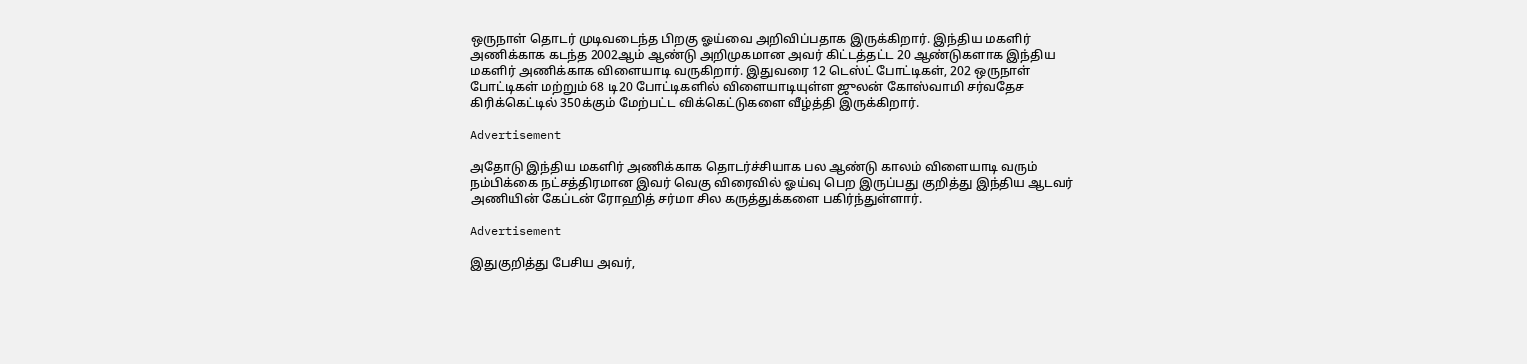ஒருநாள் தொடர் முடிவடைந்த பிறகு ஓய்வை அறிவிப்பதாக இருக்கிறார். இந்திய மகளிர் அணிக்காக கடந்த 2002ஆம் ஆண்டு அறிமுகமான அவர் கிட்டத்தட்ட 20 ஆண்டுகளாக இந்திய மகளிர் அணிக்காக விளையாடி வருகிறார். இதுவரை 12 டெஸ்ட் போட்டிகள், 202 ஒருநாள் போட்டிகள் மற்றும் 68 டி20 போட்டிகளில் விளையாடியுள்ள ஜுலன் கோஸ்வாமி சர்வதேச கிரிக்கெட்டில் 350க்கும் மேற்பட்ட விக்கெட்டுகளை வீழ்த்தி இருக்கிறார்.

Advertisement

அதோடு இந்திய மகளிர் அணிக்காக தொடர்ச்சியாக பல ஆண்டு காலம் விளையாடி வரும் நம்பிக்கை நட்சத்திரமான இவர் வெகு விரைவில் ஓய்வு பெற இருப்பது குறித்து இந்திய ஆடவர் அணியின் கேப்டன் ரோஹித் சர்மா சில கருத்துக்களை பகிர்ந்துள்ளார்.

Advertisement

இதுகுறித்து பேசிய அவர்,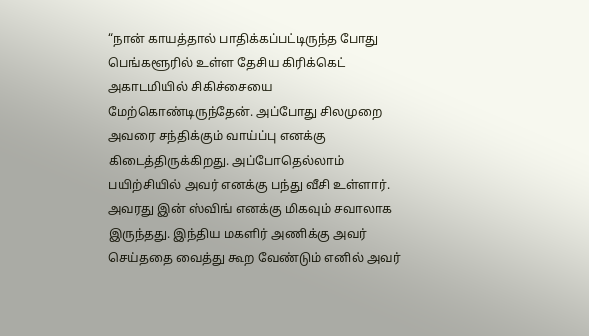“நான் காயத்தால் பாதிக்கப்பட்டிருந்த போது பெங்களூரில் உள்ள தேசிய கிரிக்கெட் அகாடமியில் சிகிச்சையை மேற்கொண்டிருந்தேன். அப்போது சிலமுறை அவரை சந்திக்கும் வாய்ப்பு எனக்கு கிடைத்திருக்கிறது. அப்போதெல்லாம் பயிற்சியில் அவர் எனக்கு பந்து வீசி உள்ளார். அவரது இன் ஸ்விங் எனக்கு மிகவும் சவாலாக இருந்தது. இந்திய மகளிர் அணிக்கு அவர் செய்ததை வைத்து கூற வேண்டும் எனில் அவர்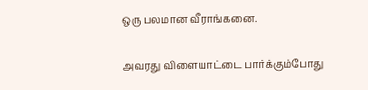ஒரு பலமான வீராங்கனை.

அவரது விளையாட்டை பார்க்கும்போது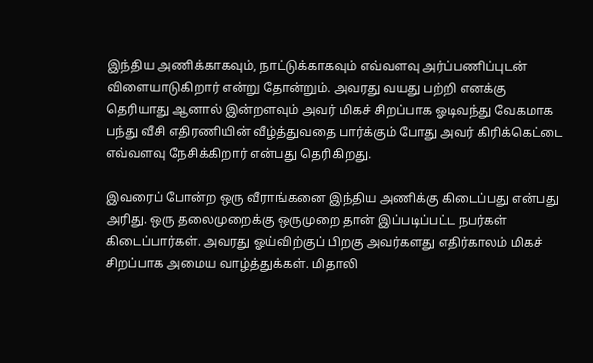இந்திய அணிக்காகவும், நாட்டுக்காகவும் எவ்வளவு அர்ப்பணிப்புடன் விளையாடுகிறார் என்று தோன்றும். அவரது வயது பற்றி எனக்கு தெரியாது ஆனால் இன்றளவும் அவர் மிகச் சிறப்பாக ஓடிவந்து வேகமாக பந்து வீசி எதிரணியின் வீழ்த்துவதை பார்க்கும் போது அவர் கிரிக்கெட்டை எவ்வளவு நேசிக்கிறார் என்பது தெரிகிறது.

இவரைப் போன்ற ஒரு வீராங்கனை இந்திய அணிக்கு கிடைப்பது என்பது அரிது. ஒரு தலைமுறைக்கு ஒருமுறை தான் இப்படிப்பட்ட நபர்கள் கிடைப்பார்கள். அவரது ஓய்விற்குப் பிறகு அவர்களது எதிர்காலம் மிகச் சிறப்பாக அமைய வாழ்த்துக்கள். மிதாலி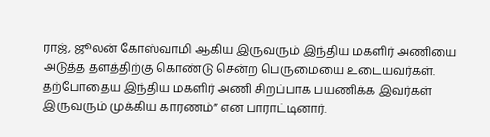ராஜ், ஜூலன் கோஸ்வாமி ஆகிய இருவரும் இந்திய மகளிர் அணியை அடுத்த தளத்திற்கு கொண்டு சென்ற பெருமையை உடையவர்கள். தற்போதைய இந்திய மகளிர் அணி சிறப்பாக பயணிக்க இவர்கள் இருவரும் முக்கிய காரணம்” என பாராட்டினார்.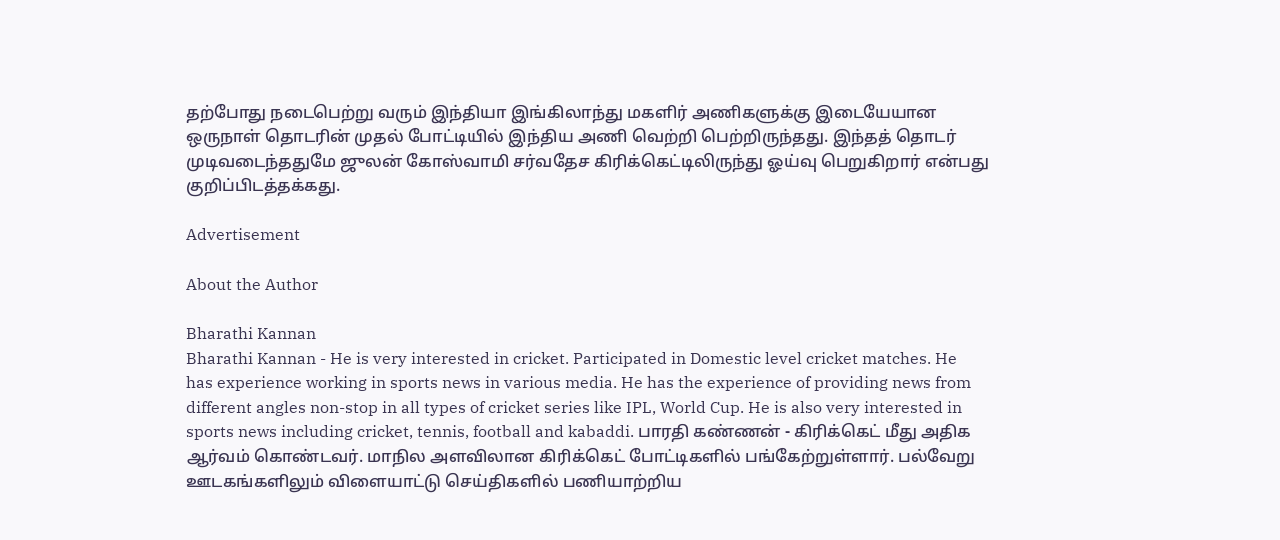தற்போது நடைபெற்று வரும் இந்தியா இங்கிலாந்து மகளிர் அணிகளுக்கு இடையேயான ஒருநாள் தொடரின் முதல் போட்டியில் இந்திய அணி வெற்றி பெற்றிருந்தது. இந்தத் தொடர் முடிவடைந்ததுமே ஜுலன் கோஸ்வாமி சர்வதேச கிரிக்கெட்டிலிருந்து ஓய்வு பெறுகிறார் என்பது குறிப்பிடத்தக்கது.

Advertisement

About the Author

Bharathi Kannan
Bharathi Kannan - He is very interested in cricket. Participated in Domestic level cricket matches. He has experience working in sports news in various media. He has the experience of providing news from different angles non-stop in all types of cricket series like IPL, World Cup. He is also very interested in sports news including cricket, tennis, football and kabaddi. பாரதி கண்ணன் - கிரிக்கெட் மீது அதிக ஆர்வம் கொண்டவர். மாநில அளவிலான கிரிக்கெட் போட்டிகளில் பங்கேற்றுள்ளார். பல்வேறு ஊடகங்களிலும் விளையாட்டு செய்திகளில் பணியாற்றிய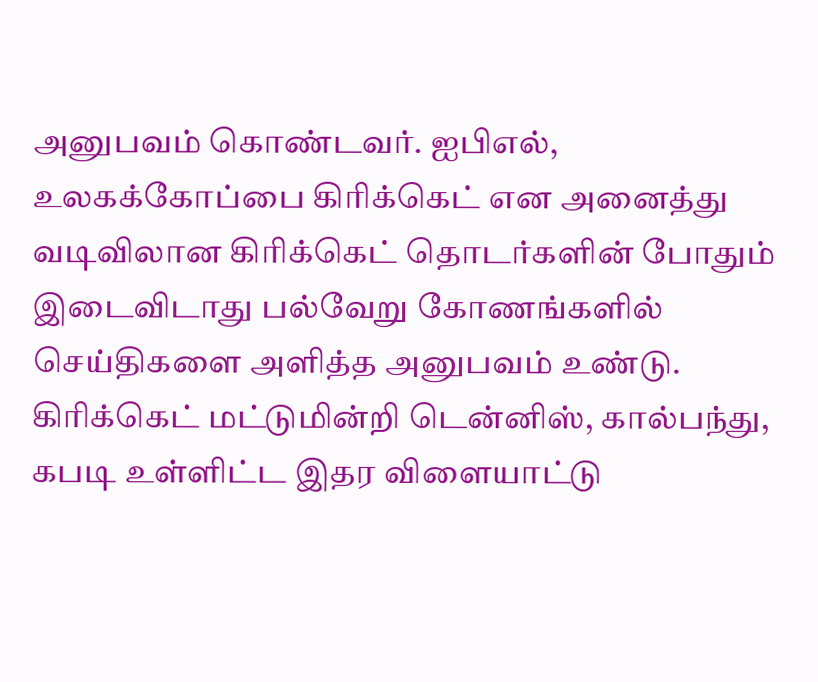அனுபவம் கொண்டவர். ஐபிஎல், உலகக்கோப்பை கிரிக்கெட் என அனைத்து வடிவிலான கிரிக்கெட் தொடர்களின் போதும் இடைவிடாது பல்வேறு கோணங்களில் செய்திகளை அளித்த அனுபவம் உண்டு. கிரிக்கெட் மட்டுமின்றி டென்னிஸ், கால்பந்து, கபடி உள்ளிட்ட இதர விளையாட்டு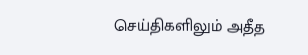செய்திகளிலும் அதீத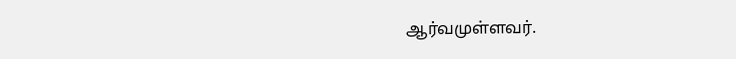ஆர்வமுள்ளவர்.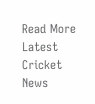Read More
Latest Cricket News